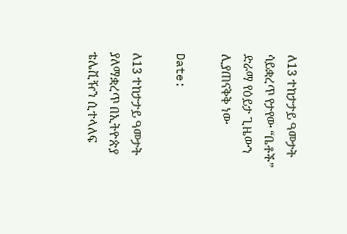ለ13 ተከታታይ ዓመታት ሳይቋረጥ የታየው “ቤቶች” ድራማ የዕይታ ጊዜውን ሊያጠናቅቅ ነው

Date:

ለ13 ተከታታይ ዓመታት ያለማቋረጥ በኢትዮጵያ ቴሌቪዥን ሲተላለፍ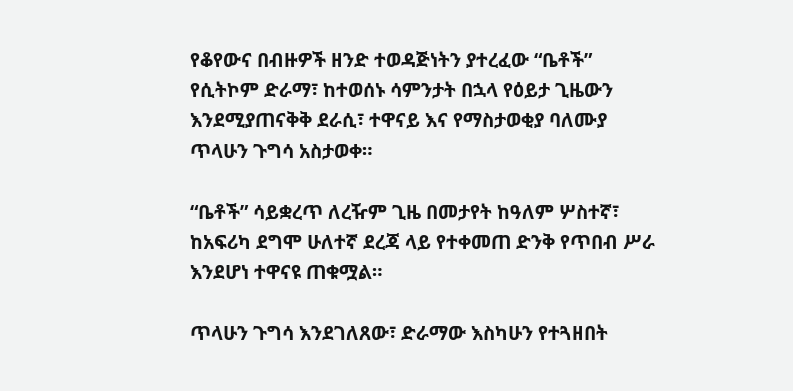የቆየውና በብዙዎች ዘንድ ተወዳጅነትን ያተረፈው “ቤቶች” የሲትኮም ድራማ፣ ከተወሰኑ ሳምንታት በኋላ የዕይታ ጊዜውን እንደሚያጠናቅቅ ደራሲ፣ ተዋናይ እና የማስታወቂያ ባለሙያ ጥላሁን ጉግሳ አስታወቀ።

“ቤቶች” ሳይቋረጥ ለረዥም ጊዜ በመታየት ከዓለም ሦስተኛ፣ ከአፍሪካ ደግሞ ሁለተኛ ደረጃ ላይ የተቀመጠ ድንቅ የጥበብ ሥራ እንደሆነ ተዋናዩ ጠቁሟል።

ጥላሁን ጉግሳ እንደገለጸው፣ ድራማው እስካሁን የተጓዘበት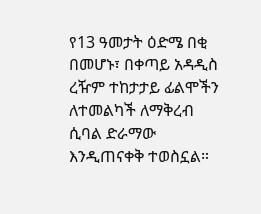የ13 ዓመታት ዕድሜ በቂ በመሆኑ፣ በቀጣይ አዳዲስ ረዥም ተከታታይ ፊልሞችን ለተመልካች ለማቅረብ ሲባል ድራማው እንዲጠናቀቅ ተወስኗል።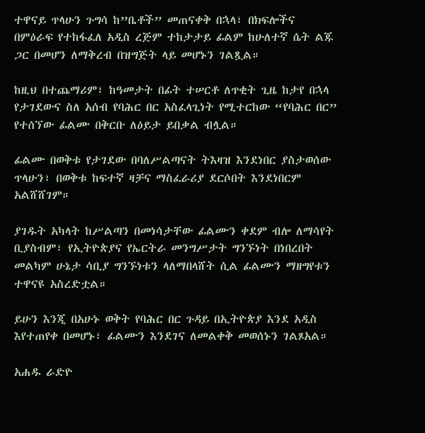ተዋናይ ጥላሁን ጉግሳ ከ”ቤቶች” መጠናቀቅ በኋላ፣ በክፍሎችና በምዕራፍ የተከፋፈለ አዲስ ረጅም ተከታታይ ፊልም ከሁለተኛ ሴት ልጁ ጋር በመሆን ለማቅረብ በዝግጅት ላይ መሆኑን ገልጿል።

ከዚህ በተጨማሪም፣ ከዓመታት በፊት ተሠርቶ ለጥቂት ጊዜ ከታየ በኋላ የታገደውና ስለ አሰብ የባሕር በር አስፈላጊነት የሚተርከው “የባሕር በር” የተሰኘው ፊልሙ በቅርቡ ለዕይታ ይበቃል ብሏል።

ፊልሙ በወቅቱ የታገደው በባለሥልጣናት ትእዛዝ እንደነበር ያስታወሰው ጥላሁን፣ በወቅቱ ከፍተኛ ዛቻና ማስፈራሪያ ደርሶበት እንደነበርም አልሸሸገም።

ያገዱት አካላት ከሥልጣን በመነሳታቸው ፊልሙን ቀደም ብሎ ለማሳየት ቢያስብም፣ የኢትዮጵያና የኤርትራ መንግሥታት ግንኙነት በነበረበት መልካም ሁኔታ ሳቢያ ግንኙነቱን ላለማበላሸት ሲል ፊልሙን ማዘግየቱን ተዋናዩ አስረድቷል።

ይሁን እንጂ በአሁኑ ወቅት የባሕር በር ጉዳይ በኢትዮጵያ እንደ አዲስ እየተጠየቀ በመሆኑ፣ ፊልሙን እንደገና ለመልቀቅ መወሰኑን ገልጾአል።

አሐዱ ራድዮ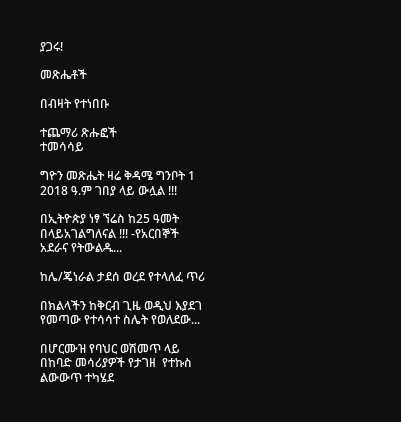ያጋሩ!

መጽሔቶች

በብዛት የተነበቡ

ተጨማሪ ጽሑፎች
ተመሳሳይ

ግዮን መጽሔት ዛሬ ቅዳሜ ግንቦት 1 2018 ዓ.ም ገበያ ላይ ውሏል !!!

በኢትዮጵያ ነፃ ኘሬስ ከ25 ዓመት በላይአገልግለናል !!! -የአርበኞች አደራና የትውልዱ...

ከሌ/ጄነራል ታደሰ ወረደ የተላለፈ ጥሪ

በክልላችን ከቅርብ ጊዜ ወዲህ እያደገ የመጣው የተሳሳተ ስሌት የወለደው...

በሆርሙዝ የባህር ወሽመጥ ላይ በከባድ መሳሪያዎች የታገዘ  የተኩስ ልውውጥ ተካሄደ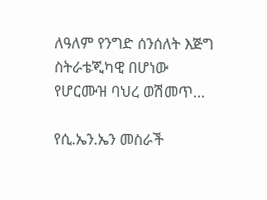ለዓለም የንግድ ሰንሰለት እጅግ ስትራቴጂካዊ በሆነው የሆርሙዝ ባህረ ወሽመጥ...

የሲ.ኤን.ኤን መስራች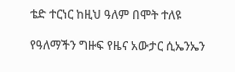ቴድ ተርነር ከዚህ ዓለም በሞት ተለዩ

የዓለማችን ግዙፍ የዜና አውታር ሲኤንኤን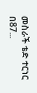መስራች ቴድ ተርነር በ87...